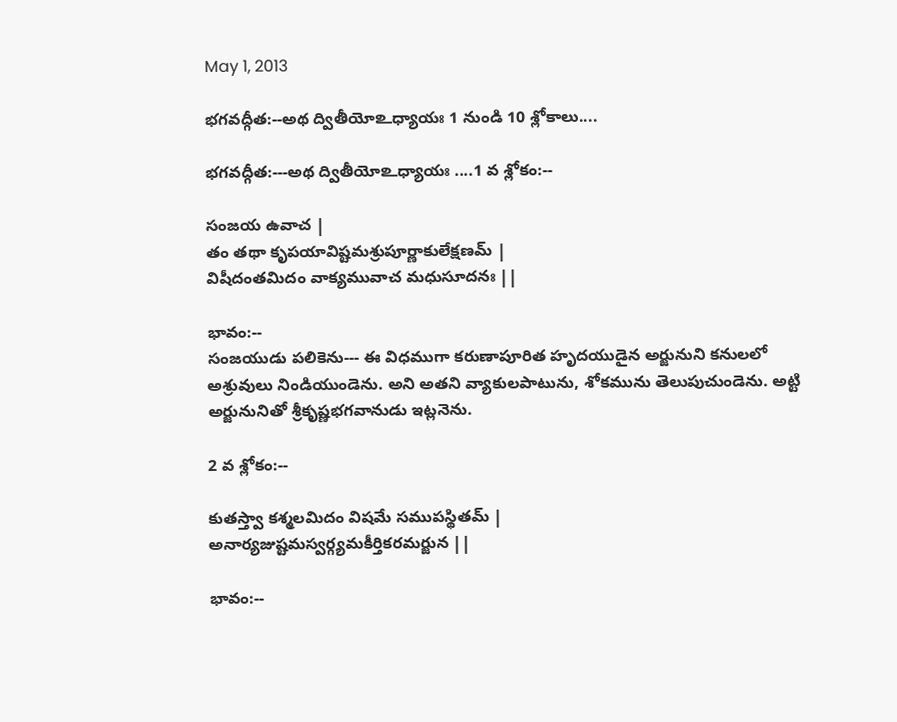May 1, 2013

భగవద్గీత:--అథ ద్వితీయో‌உధ్యాయః 1 నుండి 10 శ్లోకాలు....

భగవద్గీత:---అథ ద్వితీయో‌உధ్యాయః ....1 వ శ్లోకం:--

సంజయ ఉవాచ |
తం తథా కృపయావిష్టమశ్రుపూర్ణాకులేక్షణమ్ |
విషీదంతమిదం వాక్యమువాచ మధుసూదనః ||

భావం:--
సంజయుడు పలికెను--- ఈ విధముగా కరుణాపూరిత హృదయుడైన అర్జునుని కనులలో అశ్రువులు నిండియుండెను. అని అతని వ్యాకులపాటును, శోకమును తెలుపుచుండెను. అట్టి అర్జునునితో శ్రీకృష్ణభగవానుడు ఇట్లనెను.

2 వ శ్లోకం:--

కుతస్త్వా కశ్మలమిదం విషమే సముపస్థితమ్ |
అనార్యజుష్టమస్వర్గ్యమకీర్తికరమర్జున ||

భావం:--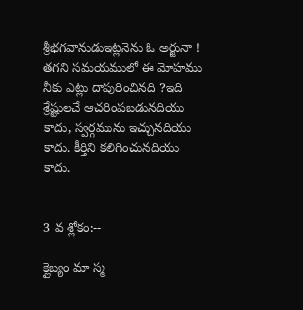శ్రీభగవానుడుఇట్లనెను ఓ అర్జునా ! తగని సమయములో ఈ మోహము నీకు ఎట్లు దాపురించినది ?ఇది శ్రేష్టులచే ఆచరింపబడునదియు కాదు, స్వర్గమును ఇచ్చునదియు కాదు. కీర్తిని కలిగించునదియు కాదు.


3 వ శ్లోకం:--

క్లైబ్యం మా స్మ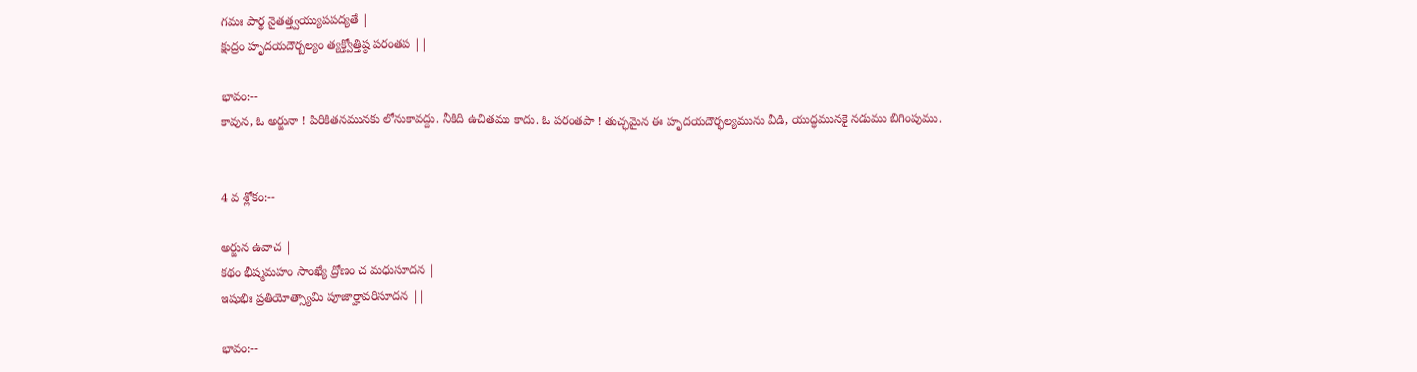గమః పార్థ నైతత్త్వయ్యుపపద్యతే |
క్షుద్రం హృదయదౌర్బల్యం త్యక్త్వోత్తిష్ఠ పరంతప ||

భావం:--
కావున, ఓ అర్జునా ! పిరికితనమునకు లోనుకావద్దు. నీకిది ఉచితము కాదు. ఓ పరంతపా ! తుచ్ఛమైన ఈ హృదయదౌర్భల్యమును వీడి, యుద్ధమునకై నడుము బిగింపుము.


4 వ శ్లోకం:--

అర్జున ఉవాచ |
కథం భీష్మమహం సాంఖ్యే ద్రోణం చ మధుసూదన |
ఇషుభిః ప్రతియోత్స్యామి పూజార్హావరిసూదన ||

భావం:--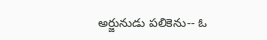అర్జునుడు పలికెను-- ఓ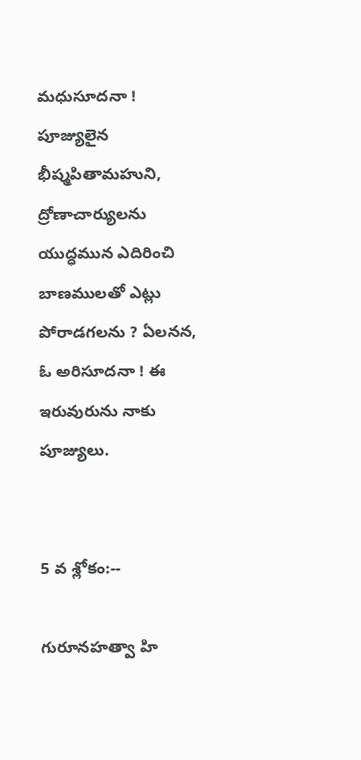మధుసూదనా ! పూజ్యులైన భీష్మపితామహుని, ద్రోణాచార్యులను యుద్ధమున ఎదిరించి బాణములతో ఎట్లు పోరాడగలను ? ఏలనన, ఓ అరిసూదనా ! ఈ ఇరువురును నాకు పూజ్యులు.


5 వ శ్లోకం:--

గురూనహత్వా హి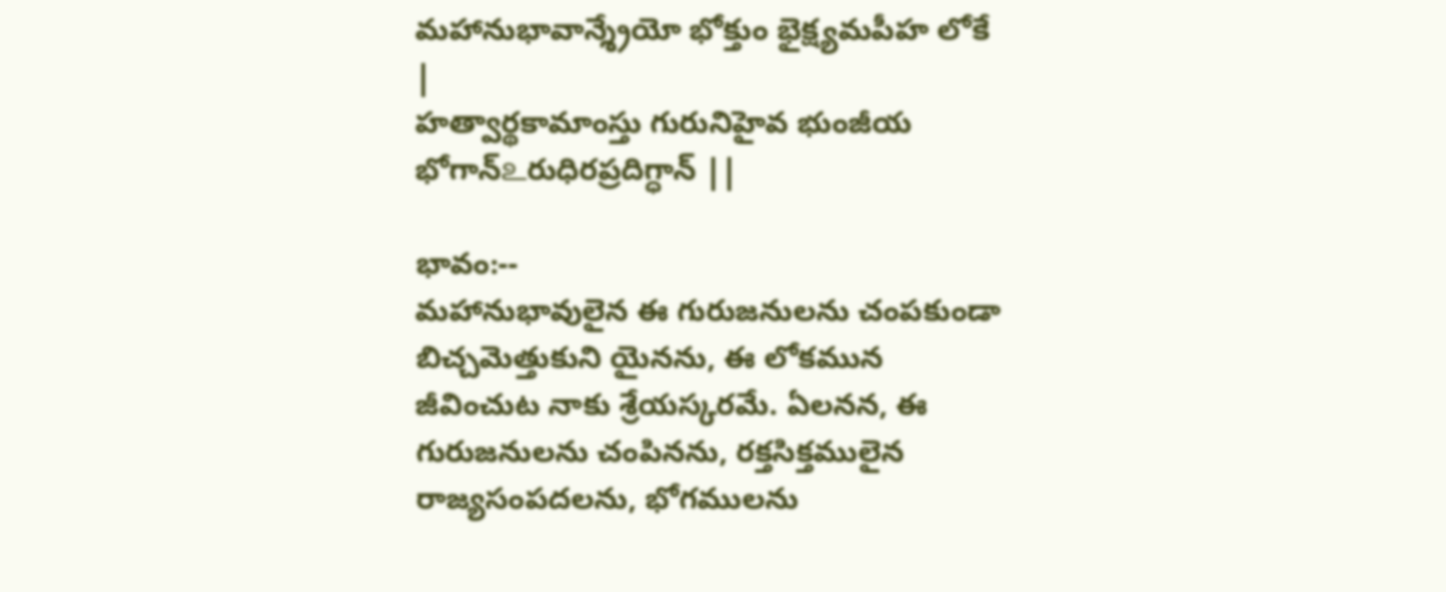మహానుభావాన్శ్రేయో భోక్తుం భైక్ష్యమపీహ లోకే |
హత్వార్థకామాంస్తు గురునిహైవ భుంజీయ భోగాన్‌உరుధిరప్రదిగ్ధాన్ ||

భావం:--
మహానుభావులైన ఈ గురుజనులను చంపకుండా బిచ్చమెత్తుకుని యైనను, ఈ లోకమున జీవించుట నాకు శ్రేయస్కరమే. ఏలనన, ఈ గురుజనులను చంపినను, రక్తసిక్తములైన రాజ్యసంపదలను, భోగములను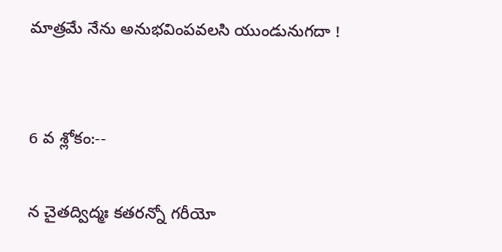మాత్రమే నేను అనుభవింపవలసి యుండునుగదా !


6 వ శ్లోకం:--

న చైతద్విద్మః కతరన్నో గరీయో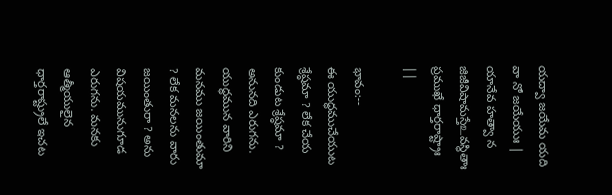యద్వా జయేమ యది వా నో జయేయుః |
యానేవ హత్వా న జిజీవిషామస్తే‌உవస్థితాః ప్రముఖే ధార్తరాష్ట్రాః ||

భావం:--
ఈ యుద్ధముచేయుట శ్రేష్ఠమా ? లేక చేయ కుండుట శ్రేష్ఠమా ? అనునది ఎరుగను. యుద్ధమున వారిని మనము జయింతుమా ? లేక మనలను వారు జయింతురా ? అను విషయమునుగూడ ఎరుగను. మనకు ఆత్మీయులైన ధార్తరాష్ట్రులే ఇచట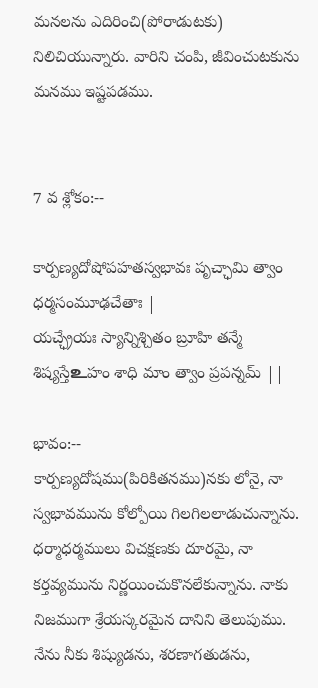మనలను ఎదిరించి(పోరాడుటకు) నిలిచియున్నారు. వారిని చంపి, జీవించుటకును మనము ఇష్టపడము.


7 వ శ్లోకం:--

కార్పణ్యదోషోపహతస్వభావః పృచ్ఛామి త్వాం ధర్మసంమూఢచేతాః |
యచ్ఛ్రేయః స్యాన్నిశ్చితం బ్రూహి తన్మే శిష్యస్తే‌உహం శాధి మాం త్వాం ప్రపన్నమ్ ||

భావం:--
కార్పణ్యదోషము(పిరికితనము)నకు లోనై, నా స్వభావమును కోల్పోయి గిలగిలలాడుచున్నాను. ధర్మాధర్మములు విచక్షణకు దూరమై, నా కర్తవ్యమును నిర్ణయించుకొనలేకున్నాను. నాకు నిజముగా శ్రేయస్కరమైన దానిని తెలుపుము. నేను నీకు శిష్యుడను, శరణాగతుడను,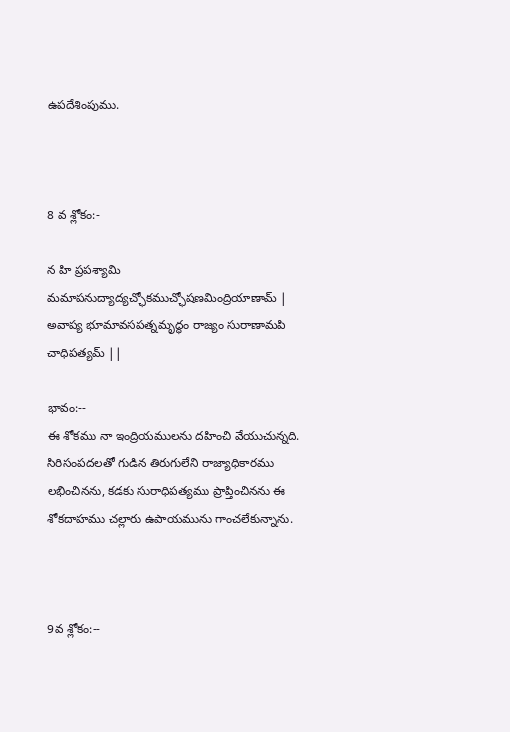ఉపదేశింపుము.



8 వ శ్లోకం:-

న హి ప్రపశ్యామి మమాపనుద్యాద్యచ్ఛోకముచ్ఛోషణమింద్రియాణామ్ |
అవాప్య భూమావసపత్నమృద్ధం రాజ్యం సురాణామపి చాధిపత్యమ్ ||

భావం:--
ఈ శోకము నా ఇంద్రియములను దహించి వేయుచున్నది. సిరిసంపదలతో గుడిన తిరుగులేని రాజ్యాధికారము లభించినను, కడకు సురాధిపత్యము ప్రాప్తించినను ఈ శోకదాహము చల్లారు ఉపాయమును గాంచలేకున్నాను.



9వ శ్లోకం:--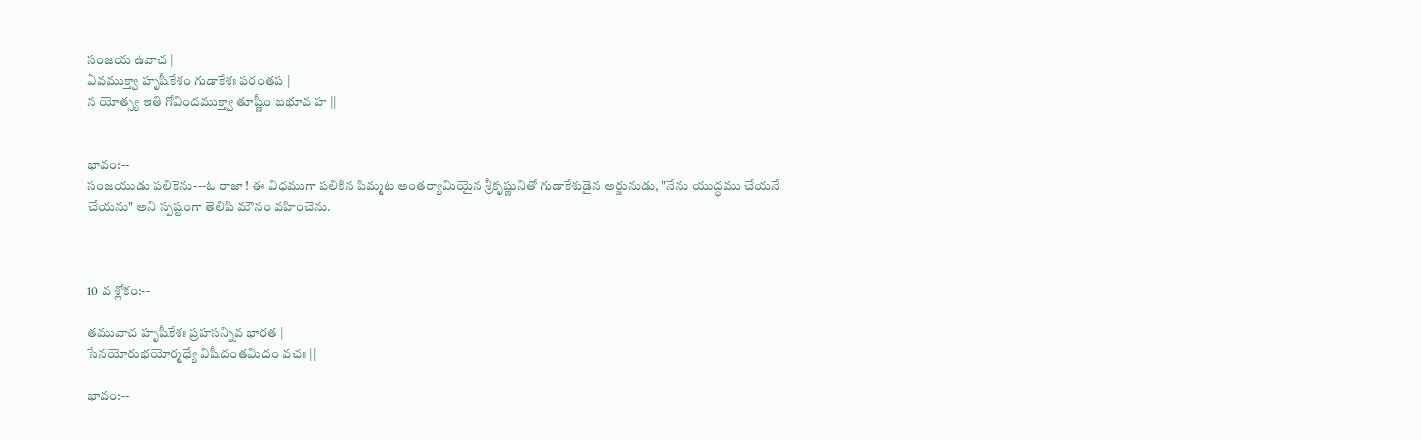సంజయ ఉవాచ |
ఏవముక్త్వా హృషీకేశం గుడాకేశః పరంతప |
న యోత్స్య ఇతి గోవిందముక్త్వా తూష్ణీం బభూవ హ ||


భావం:--
సంజయుడు పలికెను---ఓ రాజా ! ఈ విధముగా పలికిన పిమ్మట అంతర్యామియైన శ్రీకృష్ణునితో గుడాకేశుడైన అర్జునుడు, "నేను యుద్ధము చేయనే చేయను" అని స్పష్టంగా తెలిపి మౌనం వహించెను.



10 వ శ్లోకం:--

తమువాచ హృషీకేశః ప్రహసన్నివ భారత |
సేనయోరుభయోర్మధ్యే విషీదంతమిదం వచః ||

భావం:--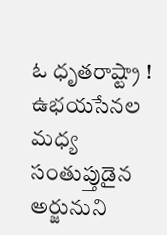ఓ ధృతరాష్ట్రా ! ఉభయసేనల మధ్య సంతుప్తుడైన అర్జునుని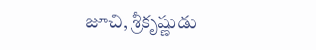జూచి, శ్రీకృష్ణుడు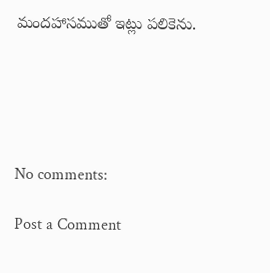మందహాసముతో ఇట్లు పలికెను.





No comments:

Post a Comment